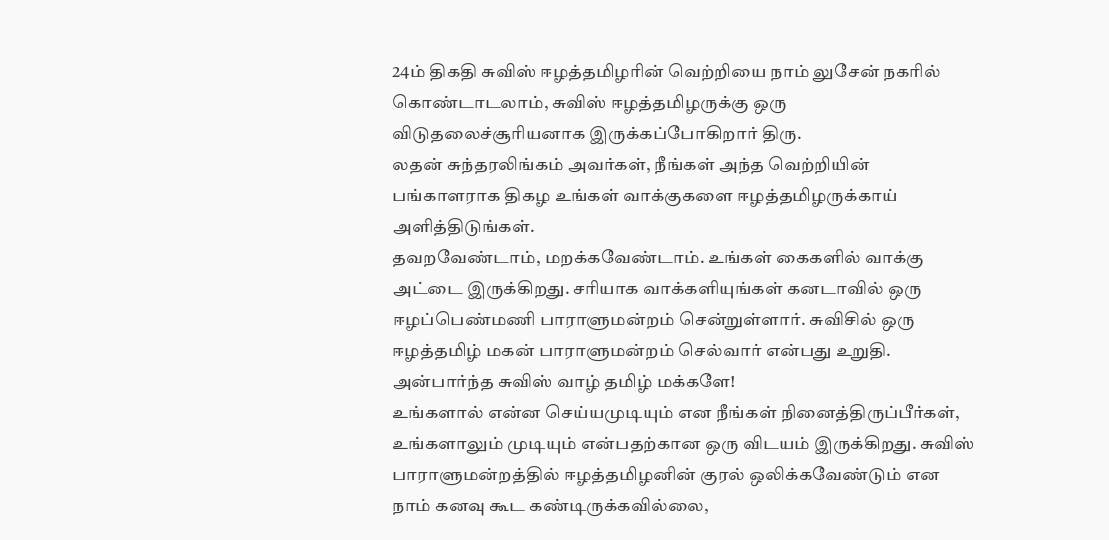24ம் திகதி சுவிஸ் ஈழத்தமிழரின் வெற்றியை நாம் லுசேன் நகரில் கொண்டாடலாம், சுவிஸ் ஈழத்தமிழருக்கு ஒரு விடுதலைச்சூரியனாக இருக்கப்போகிறார் திரு.
லதன் சுந்தரலிங்கம் அவர்கள், நீங்கள் அந்த வெற்றியின் பங்காளராக திகழ உங்கள் வாக்குகளை ஈழத்தமிழருக்காய் அளித்திடுங்கள்.
தவறவேண்டாம், மறக்கவேண்டாம். உங்கள் கைகளில் வாக்கு அட்டை இருக்கிறது. சரியாக வாக்களியுங்கள் கனடாவில் ஒரு ஈழப்பெண்மணி பாராளுமன்றம் சென்றுள்ளார். சுவிசில் ஒரு ஈழத்தமிழ் மகன் பாராளுமன்றம் செல்வார் என்பது உறுதி.
அன்பார்ந்த சுவிஸ் வாழ் தமிழ் மக்களே!
உங்களால் என்ன செய்யமுடியும் என நீங்கள் நினைத்திருப்பீர்கள், உங்களாலும் முடியும் என்பதற்கான ஒரு விடயம் இருக்கிறது. சுவிஸ் பாராளுமன்றத்தில் ஈழத்தமிழனின் குரல் ஒலிக்கவேண்டும் என நாம் கனவு கூட கண்டிருக்கவில்லை,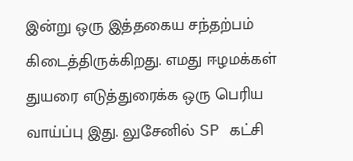இன்று ஒரு இத்தகைய சந்தற்பம் கிடைத்திருக்கிறது. எமது ஈழமக்கள் துயரை எடுத்துரைக்க ஒரு பெரிய வாய்ப்பு இது. லுசேனில் SP கட்சி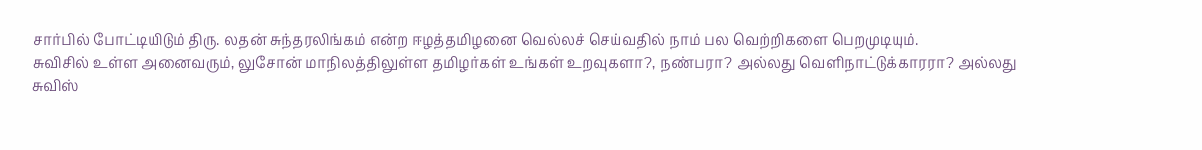சார்பில் போட்டியிடும் திரு. லதன் சுந்தரலிங்கம் என்ற ஈழத்தமிழனை வெல்லச் செய்வதில் நாம் பல வெற்றிகளை பெறமுடியும்.
சுவிசில் உள்ள அனைவரும், லுசோன் மாநிலத்திலுள்ள தமிழர்கள் உங்கள் உறவுகளா?, நண்பரா? அல்லது வெளிநாட்டுக்காரரா? அல்லது சுவிஸ்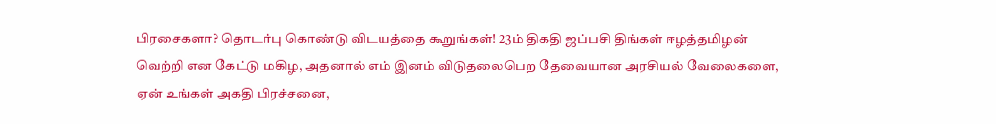பிரசைகளா? தொடர்பு கொண்டு விடயத்தை கூறுங்கள்! 23ம் திகதி ஜப்பசி திங்கள் ஈழத்தமிழன் வெற்றி என கேட்டு மகிழ, அதனால் எம் இனம் விடுதலைபெற தேவையான அரசியல் வேலைகளை, ஏன் உங்கள் அகதி பிரச்சனை,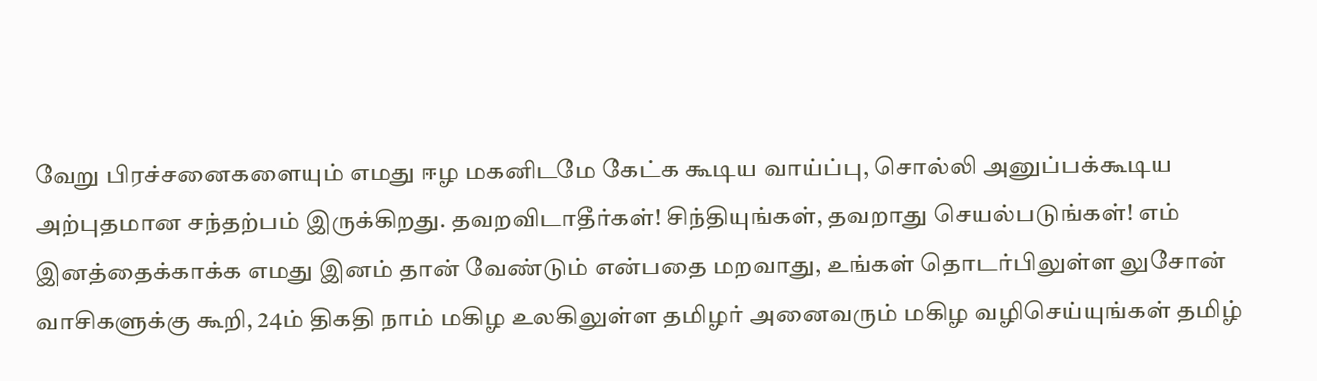வேறு பிரச்சனைகளையும் எமது ஈழ மகனிடமே கேட்க கூடிய வாய்ப்பு, சொல்லி அனுப்பக்கூடிய அற்புதமான சந்தற்பம் இருக்கிறது. தவறவிடாதீர்கள்! சிந்தியுங்கள், தவறாது செயல்படுங்கள்! எம் இனத்தைக்காக்க எமது இனம் தான் வேண்டும் என்பதை மறவாது, உங்கள் தொடர்பிலுள்ள லுசோன் வாசிகளுக்கு கூறி, 24ம் திகதி நாம் மகிழ உலகிலுள்ள தமிழர் அனைவரும் மகிழ வழிசெய்யுங்கள் தமிழ்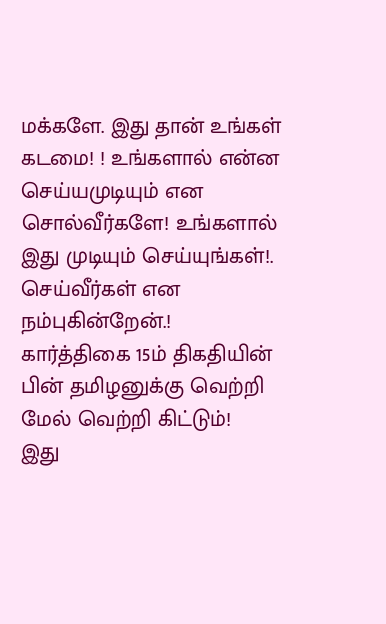மக்களே. இது தான் உங்கள் கடமை! ! உங்களால் என்ன செய்யமுடியும் என சொல்வீர்களே! உங்களால் இது முடியும் செய்யுங்கள்!. செய்வீர்கள் என நம்புகின்றேன்.!
கார்த்திகை 15ம் திகதியின் பின் தமிழனுக்கு வெற்றி மேல் வெற்றி கிட்டும்!
இது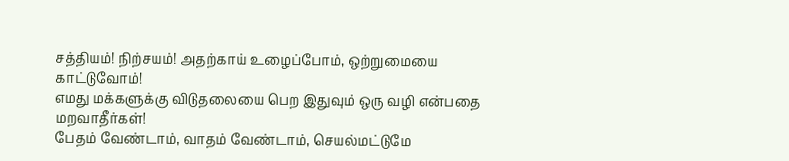சத்தியம்! நிற்சயம்! அதற்காய் உழைப்போம், ஒற்றுமையை காட்டுவோம்!
எமது மக்களுக்கு விடுதலையை பெற இதுவும் ஒரு வழி என்பதை மறவாதீர்கள்!
பேதம் வேண்டாம், வாதம் வேண்டாம், செயல்மட்டுமே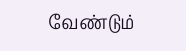வேண்டும்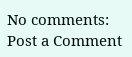No comments:
Post a Comment